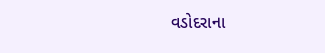વડોદરાના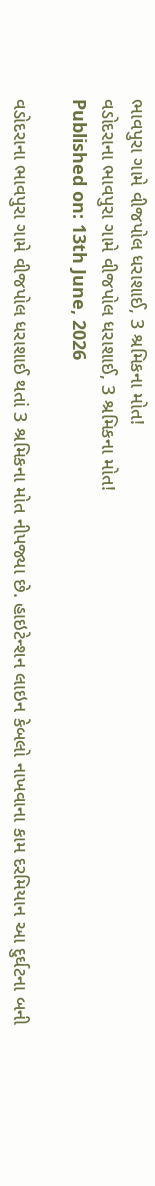ભાવપુરા ગામે વીજપોલ ધરાશાઈ, 3 શ્રમિકના મોત!
વડોદરાના ભાવપુરા ગામે વીજપોલ ધરાશાઈ, 3 શ્રમિકના મોત!
Published on: 13th June, 2026

વડોદરાના ભાવપુરા ગામે વીજપોલ ધરાશાઈ થતાં 3 શ્રમિકના મોત નીપજ્યા છે. હાઇટેન્શન લાઇન કેબલો નાખવાના કામ દરમિયાન આ દુર્ઘટના બની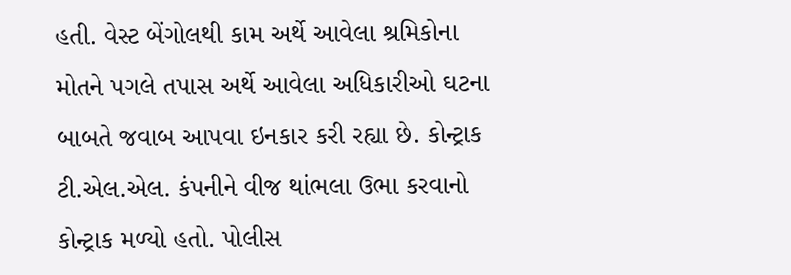હતી. વેસ્ટ બેંગોલથી કામ અર્થે આવેલા શ્રમિકોના મોતને પગલે તપાસ અર્થે આવેલા અધિકારીઓ ઘટના બાબતે જવાબ આપવા ઇનકાર કરી રહ્યા છે. કોન્ટ્રાક ટી.એલ.એલ. કંપનીને વીજ થાંભલા ઉભા કરવાનો કોન્ટ્રાક મળ્યો હતો. પોલીસ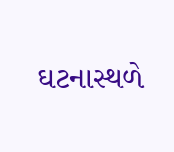ઘટનાસ્થળે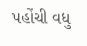પહોંચી વધુ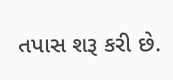તપાસ શરૂ કરી છે.